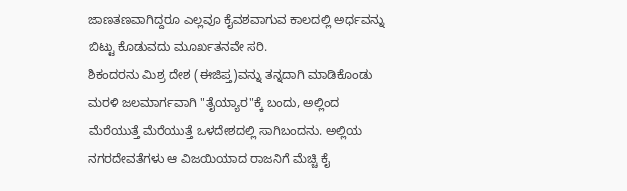ಜಾಣತಣವಾಗಿದ್ದರೂ ಎಲ್ಲವೂ ಕೈವಶವಾಗುವ ಕಾಲದಲ್ಲಿ ಅರ್ಧವನ್ನು ಬಿಟ್ಟು ಕೊಡುವದು ಮೂರ್ಖತನವೇ ಸರಿ.
ಶಿಕಂದರನು ಮಿಶ್ರ ದೇಶ (ಈಜಿಪ್ತ)ವನ್ನು ತನ್ನದಾಗಿ ಮಾಡಿಕೊಂಡು ಮರಳಿ ಜಲಮಾರ್ಗವಾಗಿ "ತೈಯ್ಯಾರ"ಕ್ಕೆ ಬಂದು, ಅಲ್ಲಿಂದ ಮೆರೆಯುತ್ತೆ ಮೆರೆಯುತ್ತೆ ಒಳದೇಶದಲ್ಲಿ ಸಾಗಿಬಂದನು. ಅಲ್ಲಿಯ ನಗರದೇವತೆಗಳು ಆ ವಿಜಯಿಯಾದ ರಾಜನಿಗೆ ಮೆಚ್ಚಿ ಕೈ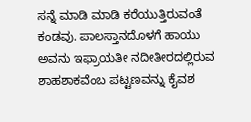ಸನ್ನೆ ಮಾಡಿ ಮಾಡಿ ಕರೆಯುತ್ತಿರುವಂತೆ ಕಂಡವು. ಪಾಲಸ್ತಾನದೊಳಗೆ ಹಾಯು ಅವನು ಇಫ್ರಾಯತೀ ನದೀತೀರದಲ್ಲಿರುವ ಶಾಹಶಾಕವೆಂಬ ಪಟ್ಟಣವನ್ನು ಕೈವಶ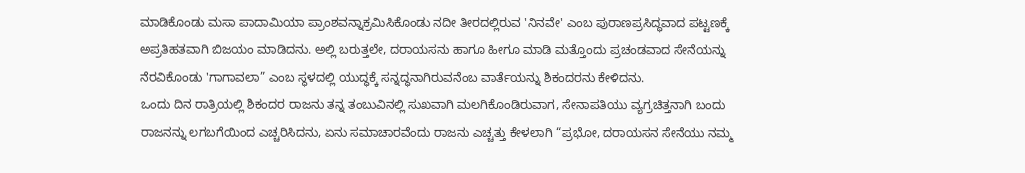ಮಾಡಿಕೊಂಡು ಮಸಾ ಪಾದಾಮಿಯಾ ಪ್ರಾಂಶವನ್ನಾಕ್ರಮಿಸಿಕೊಂಡು ನದೀ ತೀರದಲ್ಲಿರುವ 'ನಿನವೇ' ಎಂಬ ಪುರಾಣಪ್ರಸಿದ್ಧವಾದ ಪಟ್ಟಣಕ್ಕೆ ಅಪ್ರತಿಹತವಾಗಿ ಬಿಜಯಂ ಮಾಡಿದನು. ಅಲ್ಲಿ ಬರುತ್ತಲೇ, ದರಾಯಸನು ಹಾಗೂ ಹೀಗೂ ಮಾಡಿ ಮತ್ತೊಂದು ಪ್ರಚಂಡವಾದ ಸೇನೆಯನ್ನು ನೆರವಿಕೊಂಡು 'ಗಾಗಾವಲಾ” ಎಂಬ ಸ್ಥಳದಲ್ಲಿ ಯುದ್ಧಕ್ಕೆ ಸನ್ನದ್ಧನಾಗಿರುವನೆಂಬ ವಾರ್ತೆಯನ್ನು ಶಿಕಂದರನು ಕೇಳಿದನು.
ಒಂದು ದಿನ ರಾತ್ರಿಯಲ್ಲಿ ಶಿಕಂದರ ರಾಜನು ತನ್ನ ತಂಬುವಿನಲ್ಲಿ ಸುಖವಾಗಿ ಮಲಗಿಕೊಂಡಿರುವಾಗ, ಸೇನಾಪತಿಯು ವ್ಯಗ್ರಚಿತ್ತನಾಗಿ ಬಂದು ರಾಜನನ್ನು ಲಗಬಗೆಯಿಂದ ಎಚ್ಚರಿಸಿದನು, ಏನು ಸಮಾಚಾರವೆಂದು ರಾಜನು ಎಚ್ಚತ್ತು ಕೇಳಲಾಗಿ “ಪ್ರಭೋ, ದರಾಯಸನ ಸೇನೆಯು ನಮ್ಮ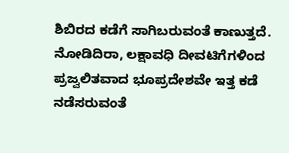ಶಿಬಿರದ ಕಡೆಗೆ ಸಾಗಿಬರುವಂತೆ ಕಾಣುತ್ತದೆ. ನೋಡಿದಿರಾ, ಲಕ್ಷಾವಧಿ ದೀವಟಿಗೆಗಳಿಂದ ಪ್ರಜ್ವಲಿತವಾದ ಭೂಪ್ರದೇಶವೇ ಇತ್ತ ಕಡೆ ನಡೆಸರುವಂತೆ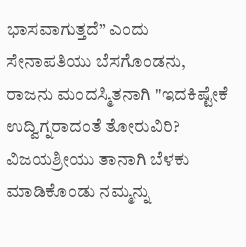ಭಾಸವಾಗುತ್ತದೆ” ಎಂದು ಸೇನಾಪತಿಯು ಬೆಸಗೊಂಡನು, ರಾಜನು ಮಂದಸ್ಮಿತನಾಗಿ "ಇದಕಿಷ್ಟೇಕೆ ಉದ್ವಿಗ್ನರಾದಂತೆ ತೋರುವಿರಿ? ವಿಜಯಶ್ರೀಯು ತಾನಾಗಿ ಬೆಳಕು ಮಾಡಿಕೊಂಡು ನಮ್ಮನ್ನು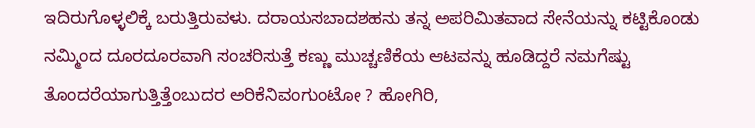ಇದಿರುಗೊಳ್ಳಲಿಕ್ಕೆ ಬರುತ್ತಿರುವಳು. ದರಾಯಸಬಾದಶಹನು ತನ್ನ ಅಪರಿಮಿತವಾದ ಸೇನೆಯನ್ನು ಕಟ್ಟಿಕೊಂಡು ನಮ್ಮಿಂದ ದೂರದೂರವಾಗಿ ಸಂಚರಿಸುತ್ತೆ ಕಣ್ಣು ಮುಚ್ಚಣಿಕೆಯ ಆಟವನ್ನು ಹೂಡಿದ್ದರೆ ನಮಗೆಷ್ಟು ತೊಂದರೆಯಾಗುತ್ತಿತ್ತೆಂಬುದರ ಅರಿಕೆನಿವಂಗುಂಟೋ ? ಹೋಗಿರಿ,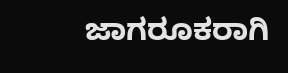ಜಾಗರೂಕರಾಗಿ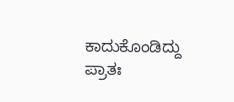ಕಾದುಕೊಂಡಿದ್ದು ಪ್ರಾತಃ